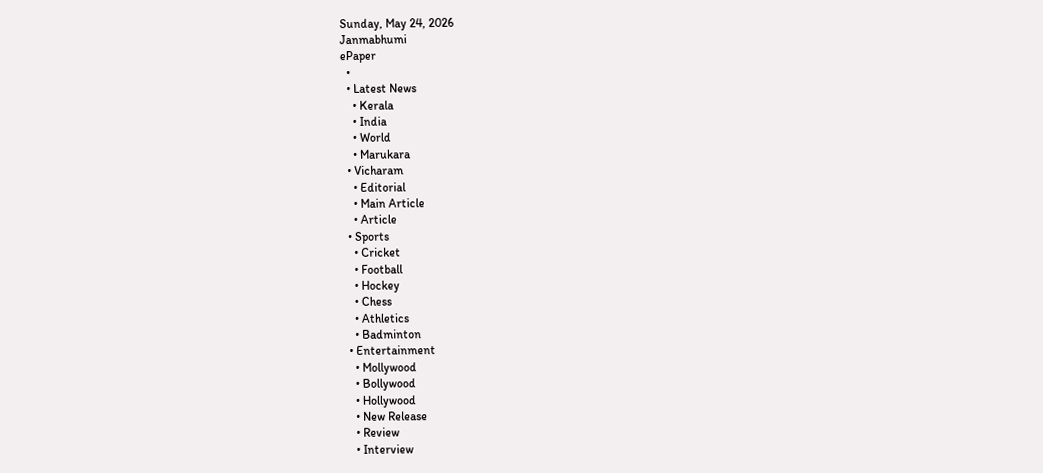Sunday, May 24, 2026
Janmabhumi
ePaper
  •
  • Latest News
    • Kerala
    • India
    • World
    • Marukara
  • Vicharam
    • Editorial
    • Main Article
    • Article
  • Sports
    • Cricket
    • Football
    • Hockey
    • Chess
    • Athletics
    • Badminton
  • Entertainment
    • Mollywood
    • Bollywood
    • Hollywood
    • New Release
    • Review
    • Interview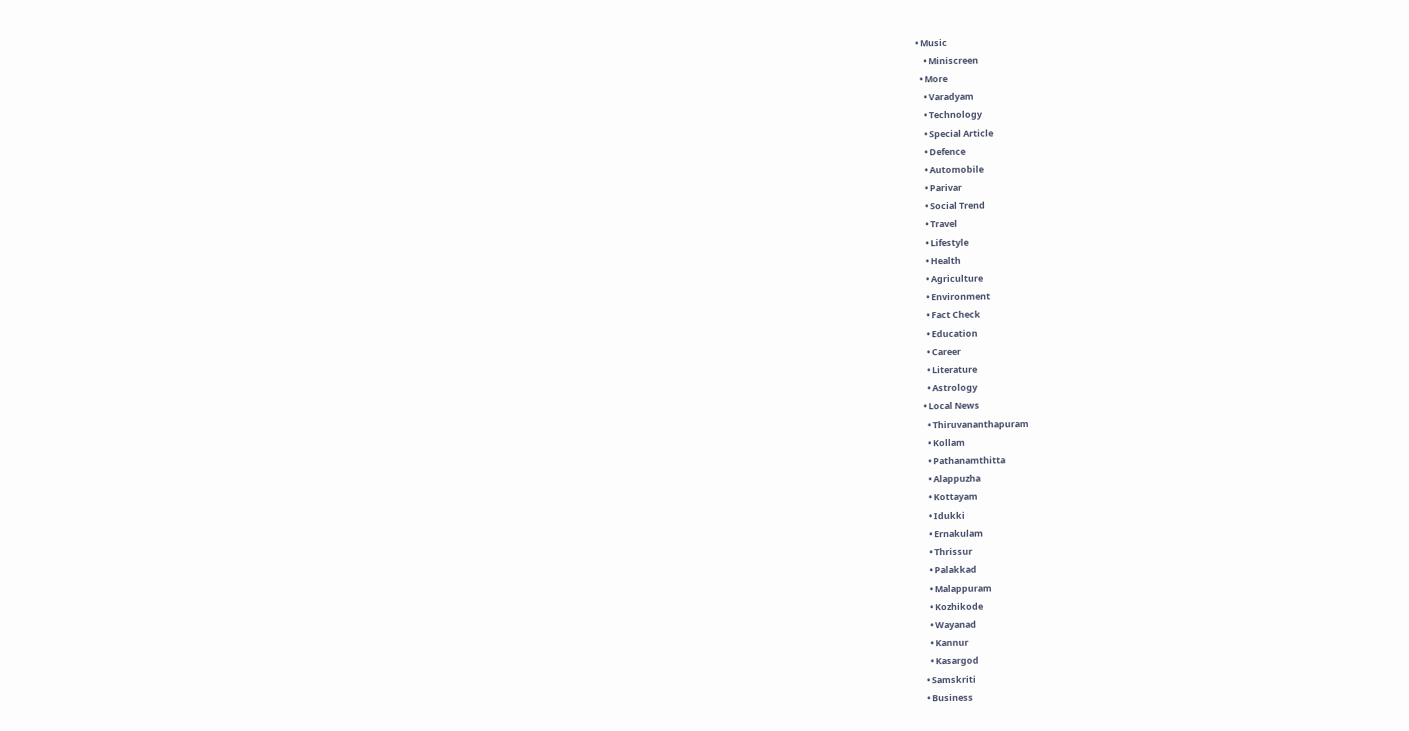• Music
    • Miniscreen
  • More
    • Varadyam
    • Technology
    • Special Article
    • Defence
    • Automobile
    • Parivar
    • Social Trend
    • Travel
    • Lifestyle
    • Health
    • Agriculture
    • Environment
    • Fact Check
    • Education
    • Career
    • Literature
    • Astrology
  • Local News
    • Thiruvananthapuram
    • Kollam
    • Pathanamthitta
    • Alappuzha
    • Kottayam
    • Idukki
    • Ernakulam
    • Thrissur
    • Palakkad
    • Malappuram
    • Kozhikode
    • Wayanad
    • Kannur
    • Kasargod
  • Samskriti
  • Business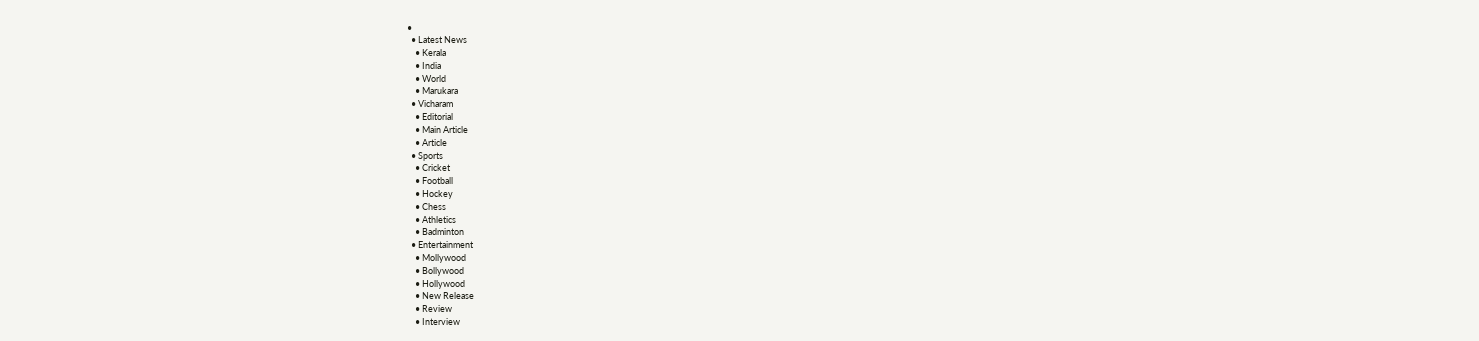•
  • Latest News
    • Kerala
    • India
    • World
    • Marukara
  • Vicharam
    • Editorial
    • Main Article
    • Article
  • Sports
    • Cricket
    • Football
    • Hockey
    • Chess
    • Athletics
    • Badminton
  • Entertainment
    • Mollywood
    • Bollywood
    • Hollywood
    • New Release
    • Review
    • Interview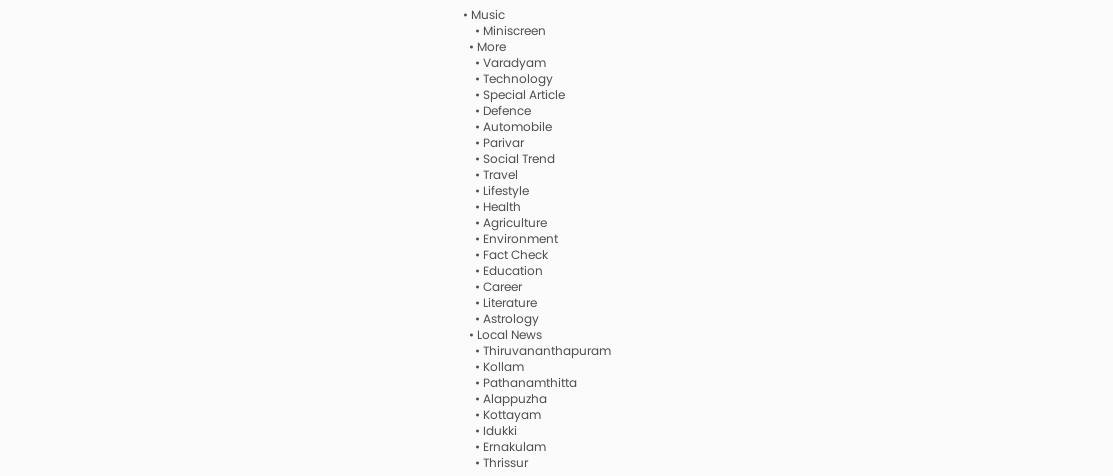• Music
    • Miniscreen
  • More
    • Varadyam
    • Technology
    • Special Article
    • Defence
    • Automobile
    • Parivar
    • Social Trend
    • Travel
    • Lifestyle
    • Health
    • Agriculture
    • Environment
    • Fact Check
    • Education
    • Career
    • Literature
    • Astrology
  • Local News
    • Thiruvananthapuram
    • Kollam
    • Pathanamthitta
    • Alappuzha
    • Kottayam
    • Idukki
    • Ernakulam
    • Thrissur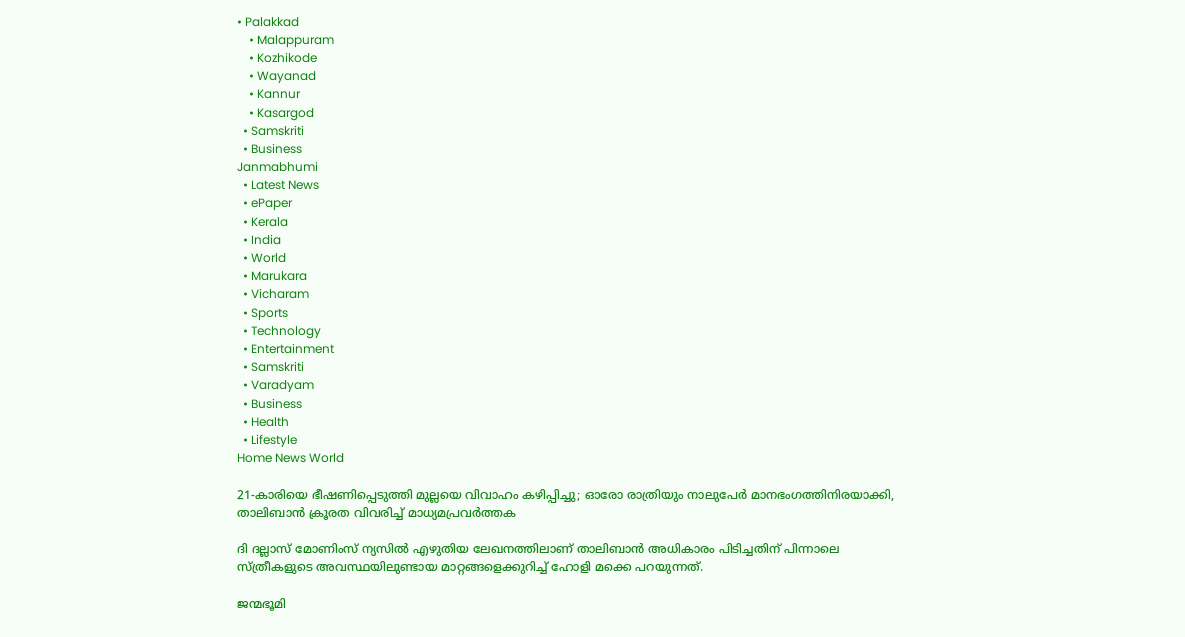• Palakkad
    • Malappuram
    • Kozhikode
    • Wayanad
    • Kannur
    • Kasargod
  • Samskriti
  • Business
Janmabhumi
  • Latest News
  • ePaper
  • Kerala
  • India
  • World
  • Marukara
  • Vicharam
  • Sports
  • Technology
  • Entertainment
  • Samskriti
  • Varadyam
  • Business
  • Health
  • Lifestyle
Home News World

21-കാരിയെ ഭീഷണിപ്പെടുത്തി മുല്ലയെ വിവാഹം കഴിപ്പിച്ചു; ഓരോ രാത്രിയും നാലുപേര്‍ മാനഭംഗത്തിനിരയാക്കി, താലിബാന്‍ ക്രൂരത വിവരിച്ച് മാധ്യമപ്രവര്‍ത്തക

ദി ദല്ലാസ് മോണിംസ് ന്യസില്‍ എഴുതിയ ലേഖനത്തിലാണ് താലിബാന്‍ അധികാരം പിടിച്ചതിന് പിന്നാലെ സ്ത്രീകളുടെ അവസ്ഥയിലുണ്ടായ മാറ്റങ്ങളെക്കുറിച്ച് ഹോളി മക്കെ പറയുന്നത്.

ജന്മഭൂമി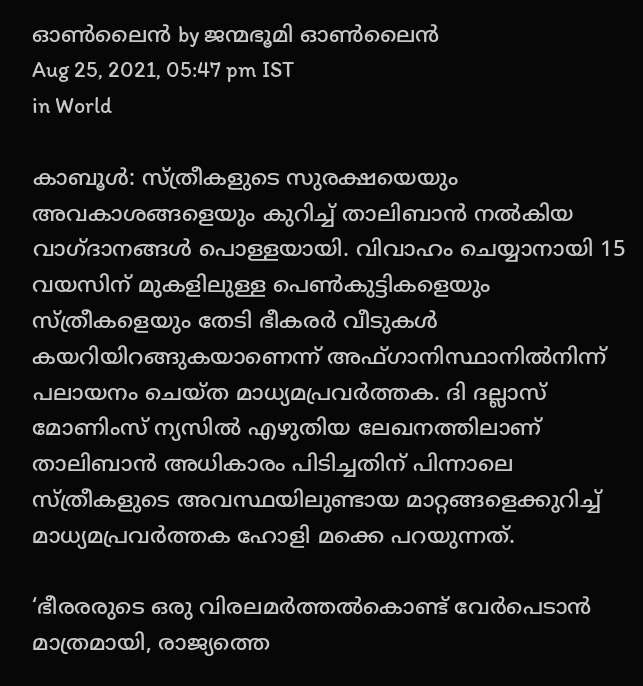ഓണ്‍ലൈന്‍ by ജന്മഭൂമി ഓണ്‍ലൈന്‍
Aug 25, 2021, 05:47 pm IST
in World

കാബൂള്‍: സ്ത്രീകളുടെ സുരക്ഷയെയും അവകാശങ്ങളെയും കുറിച്ച് താലിബാന്‍ നല്‍കിയ വാഗ്ദാനങ്ങള്‍ പൊള്ളയായി. വിവാഹം ചെയ്യാനായി 15 വയസിന് മുകളിലുള്ള പെണ്‍കുട്ടികളെയും സ്ത്രീകളെയും തേടി ഭീകരര്‍ വീടുകള്‍ കയറിയിറങ്ങുകയാണെന്ന് അഫ്ഗാനിസ്ഥാനില്‍നിന്ന് പലായനം ചെയ്ത മാധ്യമപ്രവര്‍ത്തക. ദി ദല്ലാസ് മോണിംസ് ന്യസില്‍ എഴുതിയ ലേഖനത്തിലാണ് താലിബാന്‍ അധികാരം പിടിച്ചതിന് പിന്നാലെ സ്ത്രീകളുടെ അവസ്ഥയിലുണ്ടായ മാറ്റങ്ങളെക്കുറിച്ച് മാധ്യമപ്രവര്‍ത്തക ഹോളി മക്കെ പറയുന്നത്.

‘ഭീരരരുടെ ഒരു വിരലമര്‍ത്തല്‍കൊണ്ട് വേര്‍പെടാന്‍ മാത്രമായി, രാജ്യത്തെ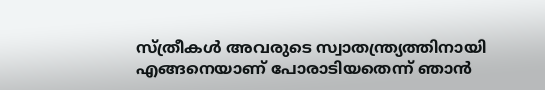സ്ത്രീകള്‍ അവരുടെ സ്വാതന്ത്ര്യത്തിനായി എങ്ങനെയാണ് പോരാടിയതെന്ന് ഞാന്‍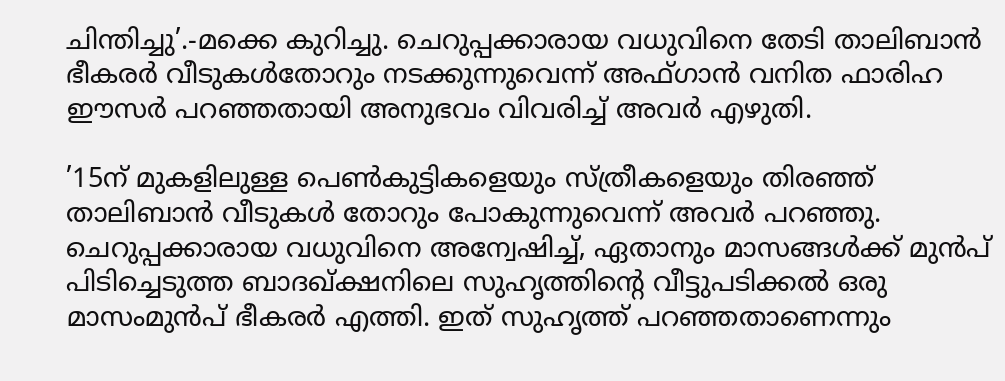ചിന്തിച്ചു’.-മക്കെ കുറിച്ചു. ചെറുപ്പക്കാരായ വധുവിനെ തേടി താലിബാന്‍ ഭീകരര്‍ വീടുകള്‍തോറും നടക്കുന്നുവെന്ന് അഫ്ഗാന്‍ വനിത ഫാരിഹ ഈസര്‍ പറഞ്ഞതായി അനുഭവം വിവരിച്ച് അവര്‍ എഴുതി.

’15ന് മുകളിലുള്ള പെണ്‍കുട്ടികളെയും സ്ത്രീകളെയും തിരഞ്ഞ് താലിബാന്‍ വീടുകള്‍ തോറും പോകുന്നുവെന്ന് അവര്‍ പറഞ്ഞു. ചെറുപ്പക്കാരായ വധുവിനെ അന്വേഷിച്ച്, ഏതാനും മാസങ്ങള്‍ക്ക് മുന്‍പ് പിടിച്ചെടുത്ത ബാദഖ്ക്ഷനിലെ സുഹൃത്തിന്റെ വീട്ടുപടിക്കല്‍ ഒരു മാസംമുന്‍പ് ഭീകരര്‍ എത്തി. ഇത് സുഹൃത്ത് പറഞ്ഞതാണെന്നും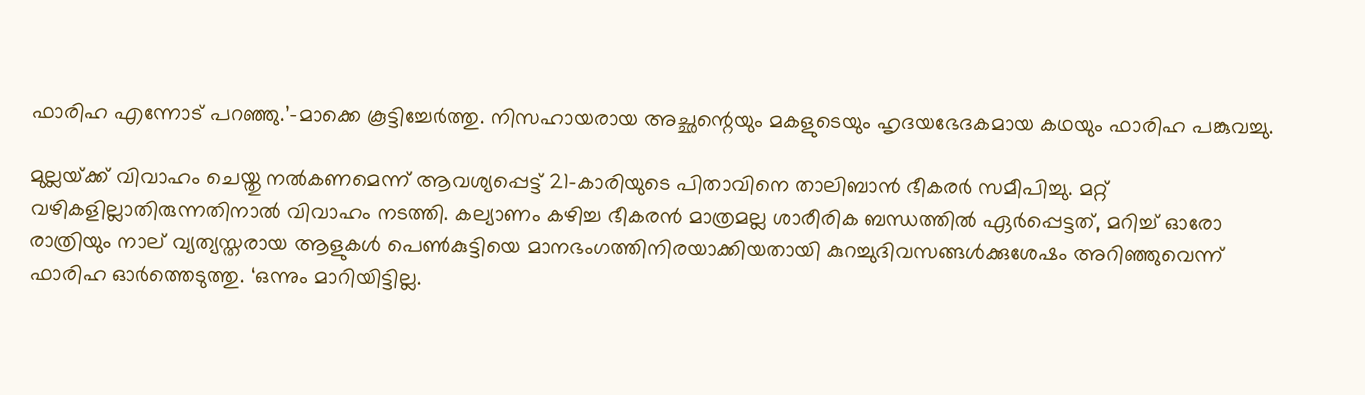ഫാരിഹ എന്നോട് പറഞ്ഞു.’-മാക്കെ കൂട്ടിച്ചേര്‍ത്തു. നിസഹായരായ അച്ഛന്റെയും മകളുടെയും ഹൃദയഭേദകമായ കഥയും ഫാരിഹ പങ്കുവച്ചു.

മുല്ലയ്‌ക്ക് വിവാഹം ചെയ്തു നല്‍കണമെന്ന് ആവശ്യപ്പെട്ട് 21-കാരിയുടെ പിതാവിനെ താലിബാന്‍ ഭീകരര്‍ സമീപിച്ചു. മറ്റ് വഴികളില്ലാതിരുന്നതിനാല്‍ വിവാഹം നടത്തി. കല്യാണം കഴിച്ച ഭീകരന്‍ മാത്രമല്ല ശാരീരിക ബന്ധത്തില്‍ ഏര്‍പ്പെട്ടത്, മറിച്ച് ഓരോ രാത്രിയും നാല് വ്യത്യസ്തരായ ആളുകള്‍ പെണ്‍കുട്ടിയെ മാനഭംഗത്തിനിരയാക്കിയതായി കുറച്ചുദിവസങ്ങൾക്കുശേഷം അറിഞ്ഞുവെന്ന് ഫാരിഹ ഓര്‍ത്തെടുത്തു. ‘ഒന്നും മാറിയിട്ടില്ല.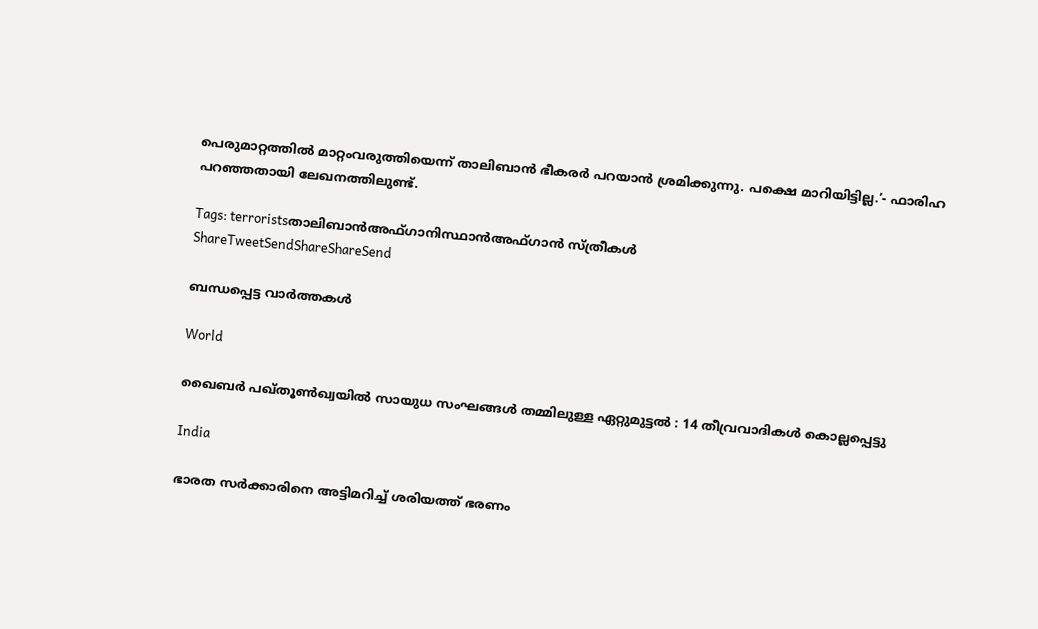പെരുമാറ്റത്തില്‍ മാറ്റംവരുത്തിയെന്ന് താലിബാന്‍ ഭീകരര്‍ പറയാന്‍ ശ്രമിക്കുന്നു. പക്ഷെ മാറിയിട്ടില്ല.’- ഫാരിഹ പറഞ്ഞതായി ലേഖനത്തിലുണ്ട്.

Tags: terroristsതാലിബാന്‍അഫ്ഗാനിസ്ഥാന്‍അഫ്ഗാന്‍ സ്ത്രീകള്‍
ShareTweetSendShareShareSend

ബന്ധപ്പെട്ട വാര്‍ത്തകള്‍

World

ഖൈബർ പഖ്തൂൺഖ്വയിൽ സായുധ സംഘങ്ങൾ തമ്മിലുള്ള ഏറ്റുമുട്ടൽ : 14 തീവ്രവാദികൾ കൊല്ലപ്പെട്ടു

India

ഭാരത സർക്കാരിനെ അട്ടിമറിച്ച് ശരിയത്ത് ഭരണം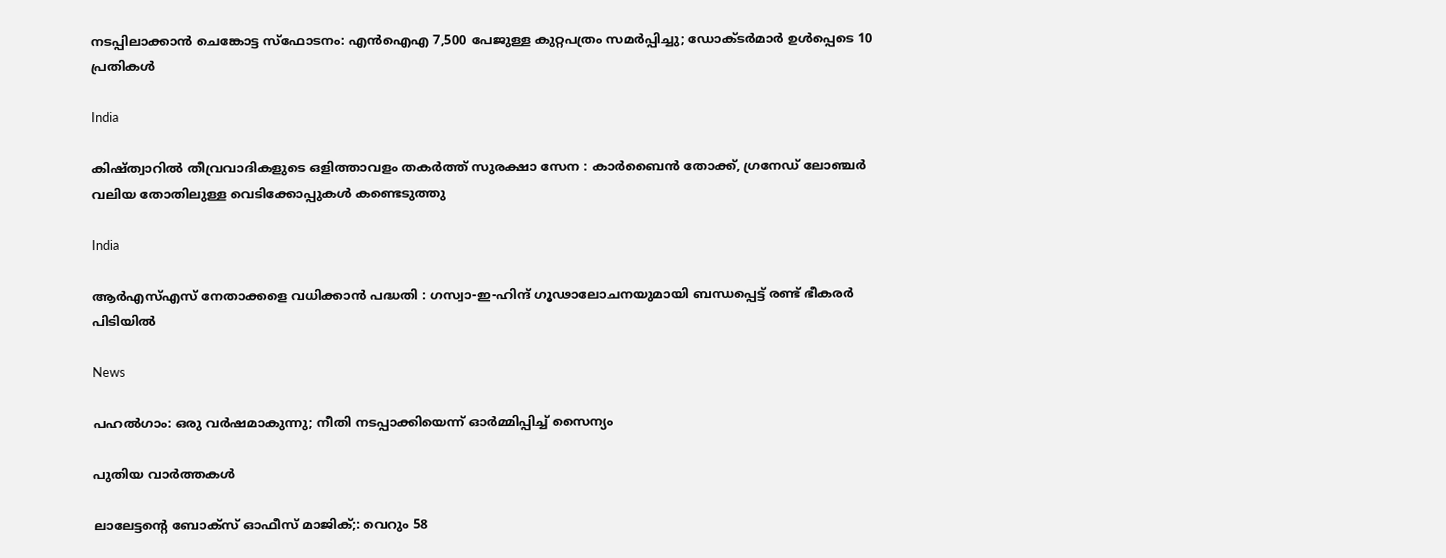നടപ്പിലാക്കാൻ ചെങ്കോട്ട സ്‌ഫോടനം: എൻഐഎ 7,500 പേജുള്ള കുറ്റപത്രം സമർപ്പിച്ചു; ഡോക്ടർമാർ ഉൾപ്പെടെ 10 പ്രതികൾ

India

കിഷ്ത്വാറിൽ തീവ്രവാദികളുടെ ഒളിത്താവളം തകർത്ത് സുരക്ഷാ സേന : കാർബൈൻ തോക്ക്, ഗ്രനേഡ് ലോഞ്ചർ വലിയ തോതിലുള്ള വെടിക്കോപ്പുകൾ കണ്ടെടുത്തു

India

ആർ‌എസ്‌എസ് നേതാക്കളെ വധിക്കാൻ പദ്ധതി : ഗസ്വാ-ഇ-ഹിന്ദ് ഗൂഢാലോചനയുമായി ബന്ധപ്പെട്ട് രണ്ട് ഭീകരർ പിടിയിൽ

News

പഹൽഗാം: ഒരു വർഷമാകുന്നു; നീതി നടപ്പാക്കിയെന്ന് ഓർമ്മിപ്പിച്ച് സൈന്യം

പുതിയ വാര്‍ത്തകള്‍

ലാലേട്ടന്റെ ബോക്സ്‌ ഓഫീസ് മാജിക്‌;: വെറും 58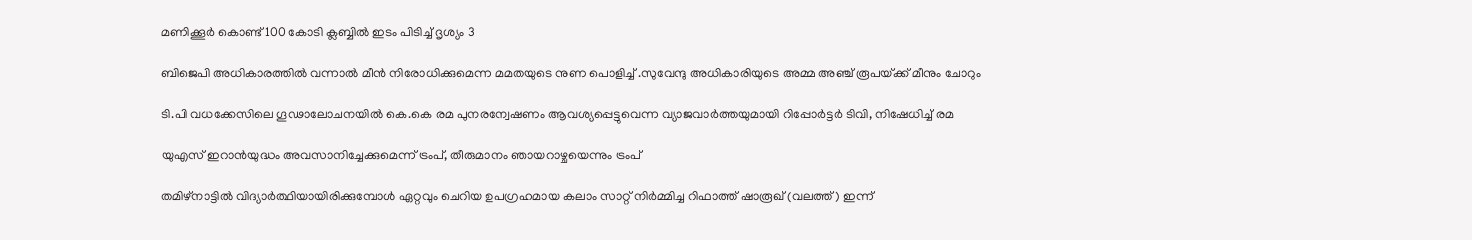മണിക്കൂർ കൊണ്ട് 100 കോടി ക്ലബ്ബിൽ ഇടം പിടിച്ച് ദൃശ്യം 3

ബിജെപി അധികാരത്തില്‍ വന്നാല്‍ മീന്‍ നിരോധിക്കുമെന്ന മമതയുടെ നുണ പൊളിച്ച് .സുവേന്ദു അധികാരിയുടെ അമ്മ അഞ്ച് രൂപയ്‌ക്ക് മീനും ചോറും

ടി.പി വധക്കേസിലെ ഗൂഢാലോചനയില്‍ കെ.കെ രമ പുനരന്വേഷണം ആവശ്യപ്പെട്ടുവെന്ന വ്യാജവാര്‍ത്തയുമായി റിപ്പോര്‍ട്ടര്‍ ടിവി, നിഷേധിച്ച് രമ

യുഎസ് ഇറാന്‍യുദ്ധം അവസാനിച്ചേക്കുമെന്ന് ട്രംപ്, തീരുമാനം ഞായറാഴ്ചയെന്നും ട്രംപ്

തമിഴ്നാട്ടില്‍ വിദ്യാര്‍ത്ഥിയായിരിക്കുമ്പോള്‍ ഏറ്റവും ചെറിയ ഉപഗ്രഹമായ കലാം സാറ്റ് നിര്‍മ്മിച്ച റിഫാത്ത് ഷാരൂഖ് (വലത്ത്) ഇന്ന്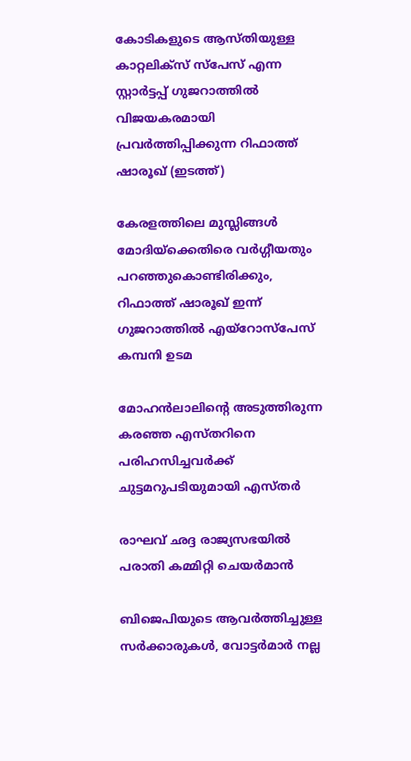കോടികളുടെ ആസ്തിയുള്ള കാറ്റലിക്സ് സ്പേസ് എന്ന സ്റ്റാര്‍ട്ടപ്പ് ഗുജറാത്തില്‍ വിജയകരമായി പ്രവര്‍ത്തിപ്പിക്കുന്ന റിഫാത്ത് ഷാരൂഖ് (ഇടത്ത്)

കേരളത്തിലെ മുസ്ലിങ്ങള്‍ മോദിയ്‌ക്കെതിരെ വര്‍ഗ്ഗീയതും പറഞ്ഞുകൊണ്ടിരിക്കും, റിഫാത്ത് ഷാരൂഖ് ഇന്ന് ഗുജറാത്തില്‍ എയ്റോസ്പേസ് കമ്പനി ഉടമ

മോഹന്‍ലാലിന്റെ അടുത്തിരുന്ന കരഞ്ഞ എസ്തറിനെ പരിഹസിച്ചവര്‍ക്ക് ചുട്ടമറുപടിയുമായി എസ്തര്‍

രാഘവ് ഛദ്ദ രാജ്യസഭയില്‍ പരാതി കമ്മിറ്റി ചെയര്‍മാന്‍

ബിജെപിയുടെ ആവർത്തിച്ചുള്ള സർക്കാരുകൾ, വോട്ടർമാർ നല്ല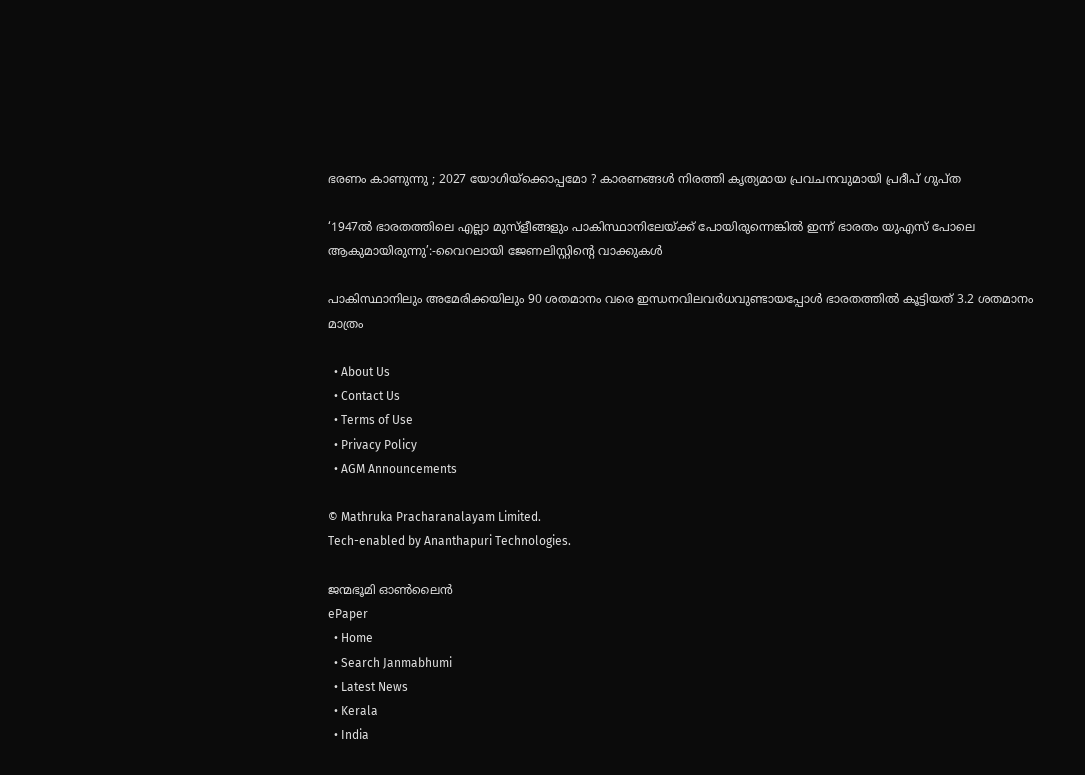ഭരണം കാണുന്നു ; 2027 യോഗിയ്‌ക്കൊപ്പമോ ? കാരണങ്ങൾ നിരത്തി കൃത്യമായ പ്രവചനവുമായി പ്രദീപ് ഗുപ്ത

‘1947ൽ ഭാരതത്തിലെ എല്ലാ മുസ്ളീങ്ങളും പാകിസ്ഥാനിലേയ്‌ക്ക് പോയിരുന്നെങ്കില്‍ ഇന്ന് ഭാരതം യുഎസ് പോലെ ആകുമായിരുന്നു’:-വൈറലായി ജേണലിസ്റ്റിന്റെ വാക്കുകള്‍

പാകിസ്ഥാനിലും അമേരിക്കയിലും 90 ശതമാനം വരെ ഇന്ധനവിലവര്‍ധവുണ്ടായപ്പോള്‍ ഭാരതത്തില്‍ കൂട്ടിയത് 3.2 ശതമാനം മാത്രം

  • About Us
  • Contact Us
  • Terms of Use
  • Privacy Policy
  • AGM Announcements

© Mathruka Pracharanalayam Limited.
Tech-enabled by Ananthapuri Technologies.

ജന്മഭൂമി ഓണ്‍ലൈന്‍
ePaper
  • Home
  • Search Janmabhumi
  • Latest News
  • Kerala
  • India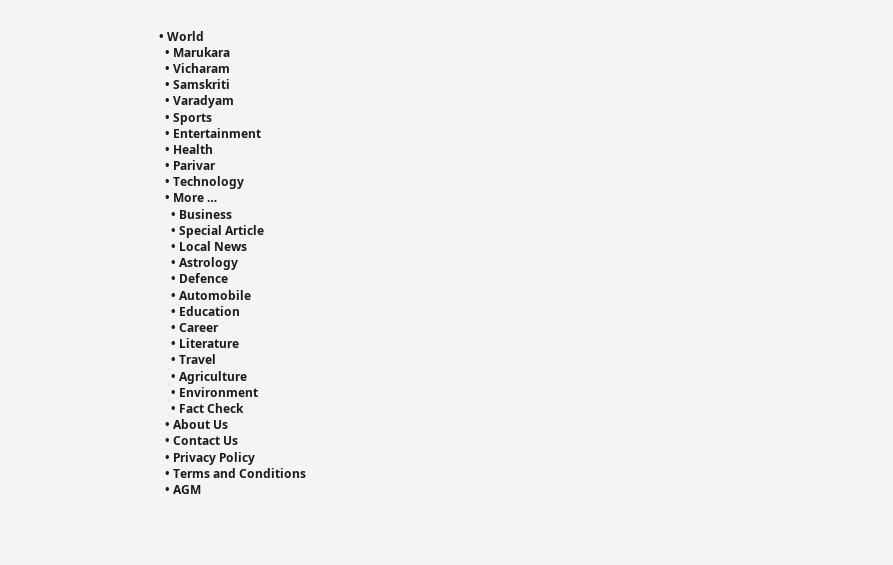• World
  • Marukara
  • Vicharam
  • Samskriti
  • Varadyam
  • Sports
  • Entertainment
  • Health
  • Parivar
  • Technology
  • More …
    • Business
    • Special Article
    • Local News
    • Astrology
    • Defence
    • Automobile
    • Education
    • Career
    • Literature
    • Travel
    • Agriculture
    • Environment
    • Fact Check
  • About Us
  • Contact Us
  • Privacy Policy
  • Terms and Conditions
  • AGM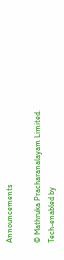Announcements

© Mathruka Pracharanalayam Limited.
Tech-enabled by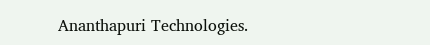Ananthapuri Technologies.